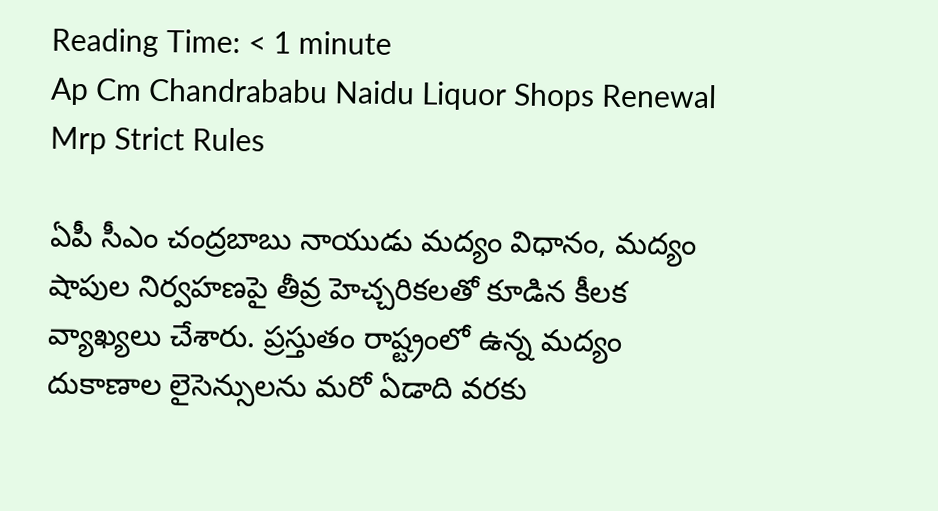Reading Time: < 1 minute
Ap Cm Chandrababu Naidu Liquor Shops Renewal Mrp Strict Rules

ఏపీ సీఎం చంద్రబాబు నాయుడు మద్యం విధానం, మద్యం షాపుల నిర్వహణపై తీవ్ర హెచ్చరికలతో కూడిన కీలక వ్యాఖ్యలు చేశారు. ప్రస్తుతం రాష్ట్రంలో ఉన్న మద్యం దుకాణాల లైసెన్సులను మరో ఏడాది వరకు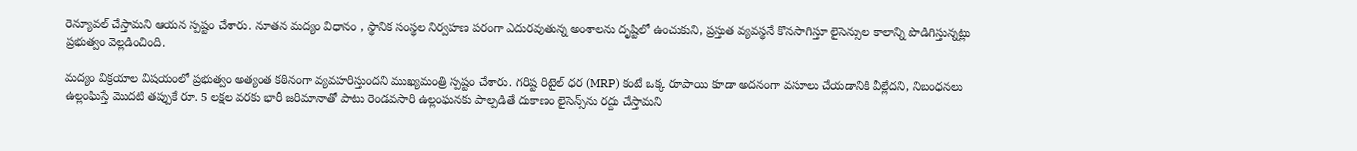రెన్యూవల్ చేస్తామని ఆయన స్పష్టం చేశారు. నూతన మద్యం విధానం , స్థానిక సంస్థల నిర్వహణ పరంగా ఎదురవుతున్న అంశాలను దృష్టిలో ఉంచుకుని, ప్రస్తుత వ్యవస్థనే కొనసాగిస్తూ లైసెన్సుల కాలాన్ని పొడిగిస్తున్నట్లు ప్రభుత్వం వెల్లడించింది.

మద్యం విక్రయాల విషయంలో ప్రభుత్వం అత్యంత కఠినంగా వ్యవహరిస్తుందని ముఖ్యమంత్రి స్పష్టం చేశారు. గరిష్ట రిటైల్ ధర (MRP) కంటే ఒక్క రూపాయి కూడా అదనంగా వసూలు చేయడానికి వీల్లేదని, నిబంధనలు ఉల్లంఘిస్తే మొదటి తప్పుకే రూ. 5 లక్షల వరకు భారీ జరిమానాతో పాటు రెండవసారి ఉల్లంఘనకు పాల్పడితే దుకాణం లైసెన్స్‌ను రద్దు చేస్తామని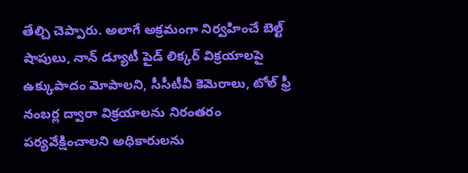తేల్చి చెప్పారు. అలాగే అక్రమంగా నిర్వహించే బెల్ట్ షాపులు, నాన్ డ్యూటీ పైడ్ లిక్కర్ విక్రయాలపై ఉక్కుపాదం మోపాలని, సీసీటీవీ కెమెరాలు, టోల్ ఫ్రీ నంబర్ల ద్వారా విక్రయాలను నిరంతరం పర్యవేక్షించాలని అధికారులను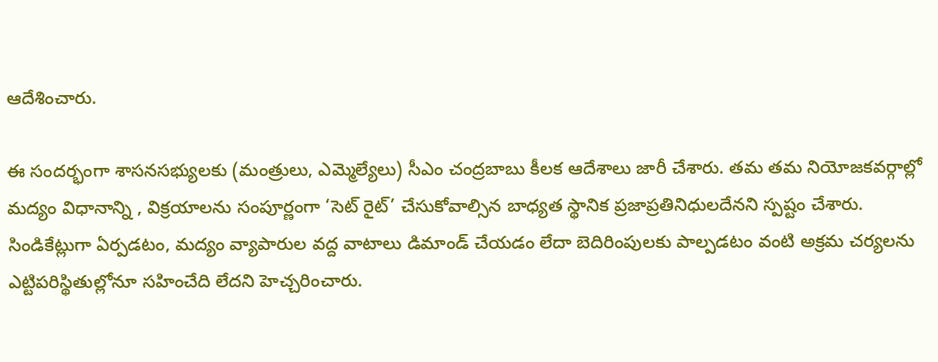ఆదేశించారు.

ఈ సందర్భంగా శాసనసభ్యులకు (మంత్రులు, ఎమ్మెల్యేలు) సీఎం చంద్రబాబు కీలక ఆదేశాలు జారీ చేశారు. తమ తమ నియోజకవర్గాల్లో మద్యం విధానాన్ని , విక్రయాలను సంపూర్ణంగా ‘సెట్ రైట్’ చేసుకోవాల్సిన బాధ్యత స్థానిక ప్రజాప్రతినిధులదేనని స్పష్టం చేశారు. సిండికేట్లుగా ఏర్పడటం, మద్యం వ్యాపారుల వద్ద వాటాలు డిమాండ్ చేయడం లేదా బెదిరింపులకు పాల్పడటం వంటి అక్రమ చర్యలను ఎట్టిపరిస్థితుల్లోనూ సహించేది లేదని హెచ్చరించారు.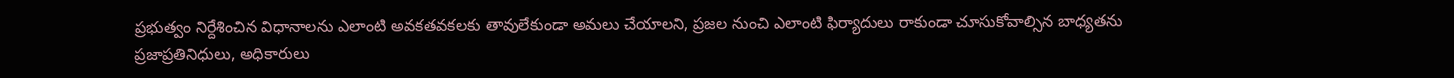ప్రభుత్వం నిర్దేశించిన విధానాలను ఎలాంటి అవకతవకలకు తావులేకుండా అమలు చేయాలని, ప్రజల నుంచి ఎలాంటి ఫిర్యాదులు రాకుండా చూసుకోవాల్సిన బాధ్యతను ప్రజాప్రతినిధులు, అధికారులు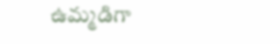ఉమ్మడిగా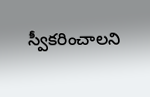స్వీకరించాలని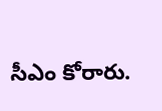సీఎం కోరారు.